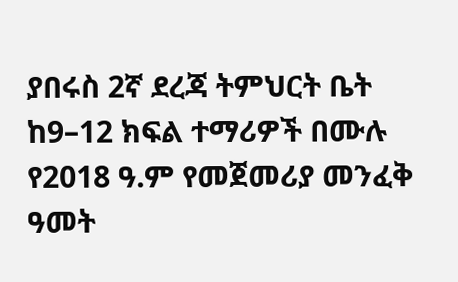ያበሩስ 2ኛ ደረጃ ትምህርት ቤት
ከ9–12 ክፍል ተማሪዎች በሙሉ
የ2018 ዓ.ም የመጀመሪያ መንፈቅ ዓመት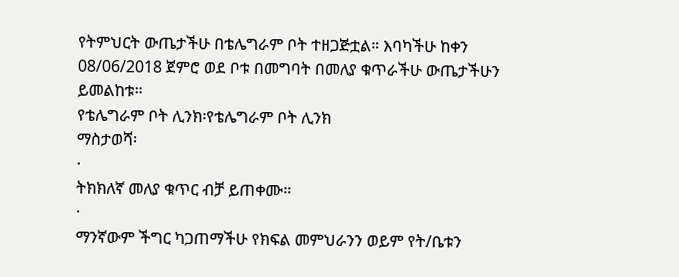የትምህርት ውጤታችሁ በቴሌግራም ቦት ተዘጋጅቷል። እባካችሁ ከቀን 08/06/2018 ጀምሮ ወደ ቦቱ በመግባት በመለያ ቁጥራችሁ ውጤታችሁን ይመልከቱ።
የቴሌግራም ቦት ሊንክ፡የቴሌግራም ቦት ሊንክ
ማስታወሻ፡
·
ትክክለኛ መለያ ቁጥር ብቻ ይጠቀሙ።
·
ማንኛውም ችግር ካጋጠማችሁ የክፍል መምህራንን ወይም የት/ቤቱን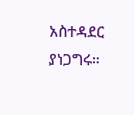አስተዳደር ያነጋግሩ።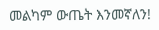መልካም ውጤት እንመኛለን!